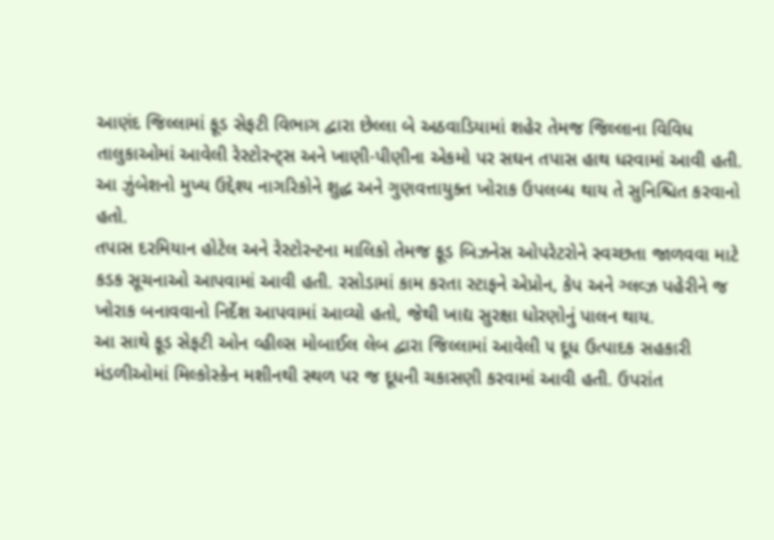આણંદ જિલ્લામાં ફૂડ સેફટી વિભાગ દ્વારા છેલ્લા બે અઠવાડિયામાં શહેર તેમજ જિલ્લાના વિવિધ તાલુકાઓમાં આવેલી રેસ્ટોરન્ટ્સ અને ખાણી-પીણીના એકમો પર સઘન તપાસ હાથ ધરવામાં આવી હતી. આ ઝુંબેશનો મુખ્ય ઉદ્દેશ્ય નાગરિકોને શુદ્ધ અને ગુણવત્તાયુક્ત ખોરાક ઉપલબ્ધ થાય તે સુનિશ્ચિત કરવાનો હતો.
તપાસ દરમિયાન હોટેલ અને રેસ્ટોરન્ટના માલિકો તેમજ ફૂડ બિઝનેસ ઓપરેટરોને સ્વચ્છતા જાળવવા માટે કડક સૂચનાઓ આપવામાં આવી હતી. રસોડામાં કામ કરતા સ્ટાફને એપ્રોન, કેપ અને ગ્લવ્ઝ પહેરીને જ ખોરાક બનાવવાનો નિર્દેશ આપવામાં આવ્યો હતો, જેથી ખાદ્ય સુરક્ષા ધોરણોનું પાલન થાય.
આ સાથે ફૂડ સેફટી ઓન વ્હીલ્સ મોબાઈલ લેબ દ્વારા જિલ્લામાં આવેલી ૫ દૂધ ઉત્પાદક સહકારી મંડળીઓમાં મિલ્કોસ્કેન મશીનથી સ્થળ પર જ દૂધની ચકાસણી કરવામાં આવી હતી. ઉપરાંત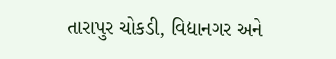તારાપુર ચોકડી, વિદ્યાનગર અને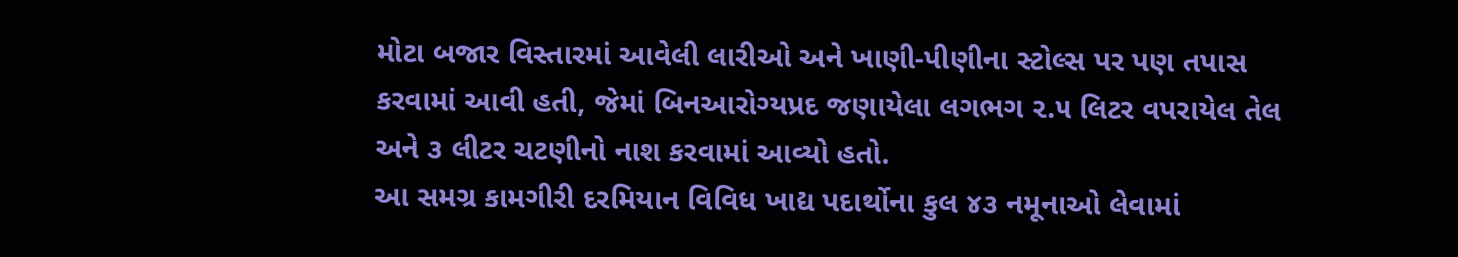મોટા બજાર વિસ્તારમાં આવેલી લારીઓ અને ખાણી-પીણીના સ્ટોલ્સ પર પણ તપાસ કરવામાં આવી હતી, જેમાં બિનઆરોગ્યપ્રદ જણાયેલા લગભગ ૨.૫ લિટર વપરાયેલ તેલ અને ૩ લીટર ચટણીનો નાશ કરવામાં આવ્યો હતો.
આ સમગ્ર કામગીરી દરમિયાન વિવિધ ખાદ્ય પદાર્થોના કુલ ૪૩ નમૂનાઓ લેવામાં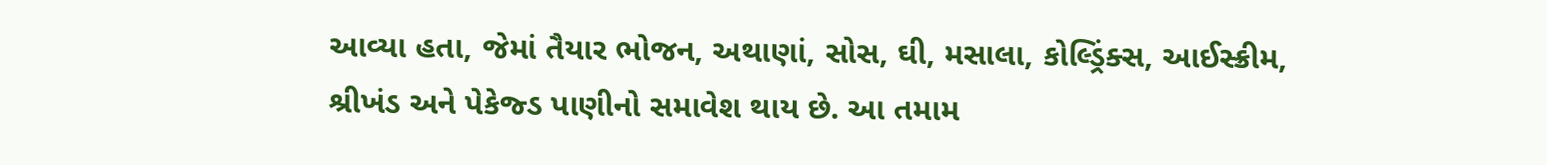આવ્યા હતા, જેમાં તૈયાર ભોજન, અથાણાં, સોસ, ઘી, મસાલા, કોલ્ડ્રિંક્સ, આઈસ્ક્રીમ, શ્રીખંડ અને પેકેજ્ડ પાણીનો સમાવેશ થાય છે. આ તમામ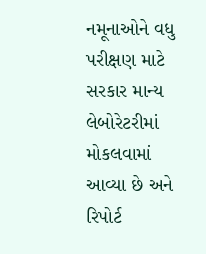નમૂનાઓને વધુ પરીક્ષણ માટે સરકાર માન્ય લેબોરેટરીમાં મોકલવામાં આવ્યા છે અને રિપોર્ટ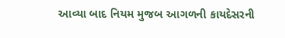આવ્યા બાદ નિયમ મુજબ આગળની કાયદેસરની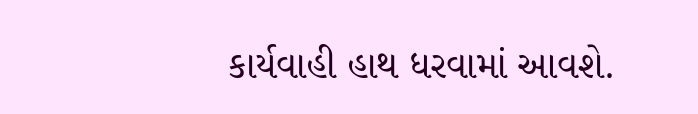કાર્યવાહી હાથ ધરવામાં આવશે.